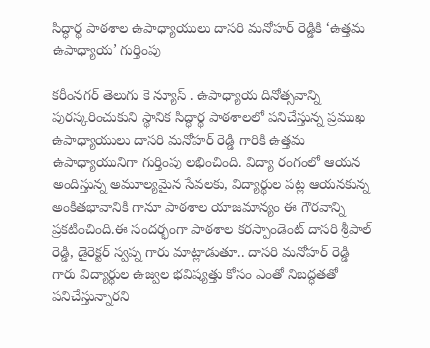సిద్ధార్థ పాఠశాల ఉపాధ్యాయులు దాసరి మనోహర్ రెడ్డికి ‘ఉత్తమ ఉపాధ్యాయ’ గుర్తింపు

కరీంనగర్ తెలుగు కె న్యూస్ . ఉపాధ్యాయ దినోత్సవాన్ని పురస్కరించుకుని స్థానిక సిద్ధార్థ పాఠశాలలో పనిచేస్తున్న ప్రముఖ ఉపాధ్యాయులు దాసరి మనోహర్ రెడ్డి గారికి ఉత్తమ ఉపాధ్యాయునిగా గుర్తింపు లభించింది. విద్యా రంగంలో ఆయన అందిస్తున్న అమూల్యమైన సేవలకు, విద్యార్థుల పట్ల ఆయనకున్న అంకితభావానికి గానూ పాఠశాల యాజమాన్యం ఈ గౌరవాన్ని ప్రకటించింది.ఈ సందర్భంగా పాఠశాల కరస్పాండెంట్ దాసరి శ్రీపాల్ రెడ్డి, డైరెక్టర్ స్వప్న గారు మాట్లాడుతూ.. దాసరి మనోహర్ రెడ్డి గారు విద్యార్థుల ఉజ్వల భవిష్యత్తు కోసం ఎంతో నిబద్ధతతో పనిచేస్తున్నారని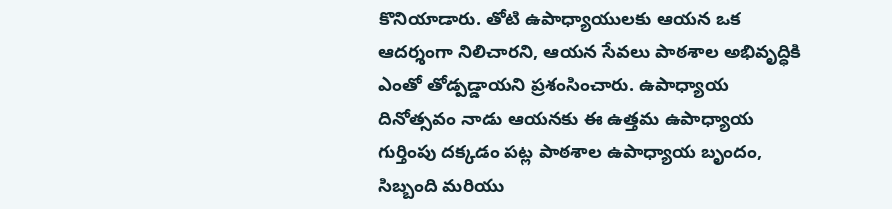కొనియాడారు. తోటి ఉపాధ్యాయులకు ఆయన ఒక ఆదర్శంగా నిలిచారని, ఆయన సేవలు పాఠశాల అభివృద్ధికి ఎంతో తోడ్పడ్డాయని ప్రశంసించారు. ఉపాధ్యాయ దినోత్సవం నాడు ఆయనకు ఈ ఉత్తమ ఉపాధ్యాయ గుర్తింపు దక్కడం పట్ల పాఠశాల ఉపాధ్యాయ బృందం, సిబ్బంది మరియు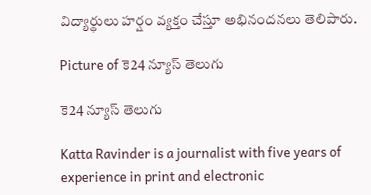విద్యార్థులు హర్షం వ్యక్తం చేస్తూ అభినందనలు తెలిపారు.

Picture of కె24 న్యూస్ తెలుగు

కె24 న్యూస్ తెలుగు

Katta Ravinder is a journalist with five years of experience in print and electronic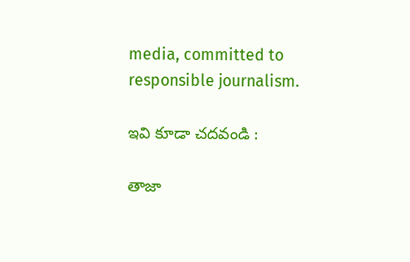media, committed to responsible journalism.

ఇవి కూడా చదవండి :

తాజా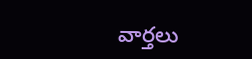వార్తలు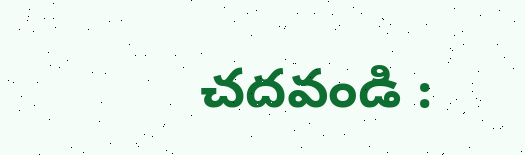చదవండి :